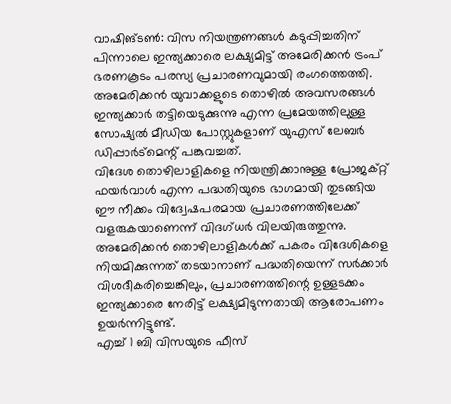വാഷിങ്ടൺ: വിസ നിയന്ത്രണങ്ങൾ കടുപ്പിച്ചതിന് പിന്നാലെ ഇന്ത്യക്കാരെ ലക്ഷ്യമിട്ട് അമേരിക്കൻ ട്രംപ് ഭരണകൂടം പരസ്യ പ്രചാരണവുമായി രംഗത്തെത്തി. അമേരിക്കൻ യുവാക്കളുടെ തൊഴിൽ അവസരങ്ങൾ ഇന്ത്യക്കാർ തട്ടിയെടുക്കുന്നു എന്ന പ്രമേയത്തിലുള്ള സോഷ്യൽ മീഡിയ പോസ്റ്റുകളാണ് യുഎസ് ലേബർ ഡിപ്പാർട്മെന്റ് പങ്കുവച്ചത്.
വിദേശ തൊഴിലാളികളെ നിയന്ത്രിക്കാനുള്ള പ്രോജക്റ്റ് ഫയർവാൾ എന്ന പദ്ധതിയുടെ ഭാഗമായി തുടങ്ങിയ ഈ നീക്കം വിദ്വേഷപരമായ പ്രചാരണത്തിലേക്ക് വളരുകയാണെന്ന് വിദഗ്ധർ വിലയിരുത്തുന്നു. അമേരിക്കൻ തൊഴിലാളികൾക്ക് പകരം വിദേശികളെ നിയമിക്കുന്നത് തടയാനാണ് പദ്ധതിയെന്ന് സർക്കാർ വിശദീകരിച്ചെങ്കിലും, പ്രചാരണത്തിന്റെ ഉള്ളടക്കം ഇന്ത്യക്കാരെ നേരിട്ട് ലക്ഷ്യമിടുന്നതായി ആരോപണം ഉയർന്നിട്ടുണ്ട്.
എച്ച് 1 ബി വിസയുടെ ഫീസ്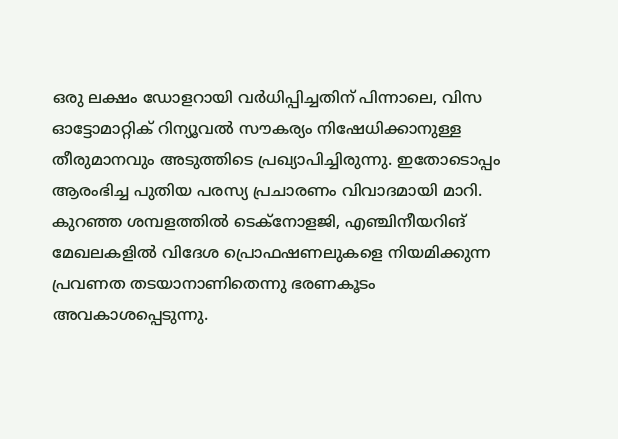ഒരു ലക്ഷം ഡോളറായി വർധിപ്പിച്ചതിന് പിന്നാലെ, വിസ ഓട്ടോമാറ്റിക് റിന്യൂവൽ സൗകര്യം നിഷേധിക്കാനുള്ള തീരുമാനവും അടുത്തിടെ പ്രഖ്യാപിച്ചിരുന്നു. ഇതോടൊപ്പം ആരംഭിച്ച പുതിയ പരസ്യ പ്രചാരണം വിവാദമായി മാറി.
കുറഞ്ഞ ശമ്പളത്തിൽ ടെക്നോളജി, എഞ്ചിനീയറിങ് മേഖലകളിൽ വിദേശ പ്രൊഫഷണലുകളെ നിയമിക്കുന്ന പ്രവണത തടയാനാണിതെന്നു ഭരണകൂടം അവകാശപ്പെടുന്നു.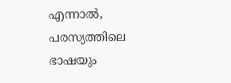എന്നാൽ, പരസ്യത്തിലെ ഭാഷയും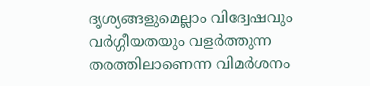ദൃശ്യങ്ങളുമെല്ലാം വിദ്വേഷവും വർഗ്ഗീയതയും വളർത്തുന്ന തരത്തിലാണെന്ന വിമർശനം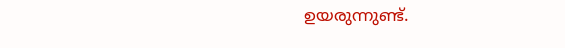ഉയരുന്നുണ്ട്.